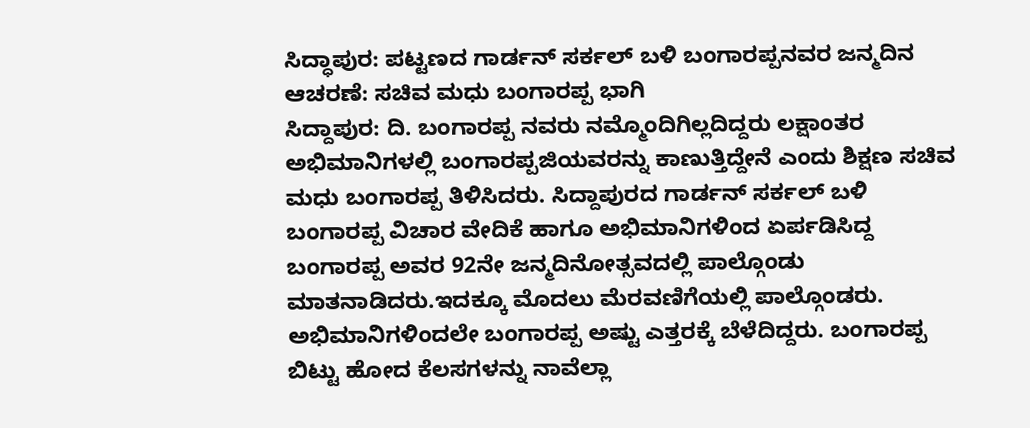ಸಿದ್ಧಾಪುರ: ಪಟ್ಟಣದ ಗಾರ್ಡನ್ ಸರ್ಕಲ್ ಬಳಿ ಬಂಗಾರಪ್ಪನವರ ಜನ್ಮದಿನ ಆಚರಣೆ: ಸಚಿವ ಮಧು ಬಂಗಾರಪ್ಪ ಭಾಗಿ
ಸಿದ್ದಾಪುರ: ದಿ. ಬಂಗಾರಪ್ಪ ನವರು ನಮ್ಮೊಂದಿಗಿಲ್ಲದಿದ್ದರು ಲಕ್ಷಾಂತರ ಅಭಿಮಾನಿಗಳಲ್ಲಿ ಬಂಗಾರಪ್ಪಜಿಯವರನ್ನು ಕಾಣುತ್ತಿದ್ದೇನೆ ಎಂದು ಶಿಕ್ಷಣ ಸಚಿವ ಮಧು ಬಂಗಾರಪ್ಪ ತಿಳಿಸಿದರು. ಸಿದ್ದಾಪುರದ ಗಾರ್ಡನ್ ಸರ್ಕಲ್ ಬಳಿ ಬಂಗಾರಪ್ಪ ವಿಚಾರ ವೇದಿಕೆ ಹಾಗೂ ಅಭಿಮಾನಿಗಳಿಂದ ಏರ್ಪಡಿಸಿದ್ದ ಬಂಗಾರಪ್ಪ ಅವರ 92ನೇ ಜನ್ಮದಿನೋತ್ಸವದಲ್ಲಿ ಪಾಲ್ಗೊಂಡು ಮಾತನಾಡಿದರು.ಇದಕ್ಕೂ ಮೊದಲು ಮೆರವಣಿಗೆಯಲ್ಲಿ ಪಾಲ್ಗೊಂಡರು. ಅಭಿಮಾನಿಗಳಿಂದಲೇ ಬಂಗಾರಪ್ಪ ಅಷ್ಟು ಎತ್ತರಕ್ಕೆ ಬೆಳೆದಿದ್ದರು. ಬಂಗಾರಪ್ಪ ಬಿಟ್ಟು ಹೋದ ಕೆಲಸಗಳನ್ನು ನಾವೆಲ್ಲಾ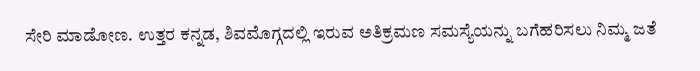ಸೇರಿ ಮಾಡೋಣ. ಉತ್ತರ ಕನ್ನಡ, ಶಿವಮೊಗ್ಗದಲ್ಲಿ ಇರುವ ಅತಿಕ್ರಮಣ ಸಮಸ್ಯೆಯನ್ನು ಬಗೆಹರಿಸಲು ನಿಮ್ಮ ಜತೆ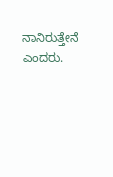ನಾನಿರುತ್ತೇನೆ ಎಂದರು.